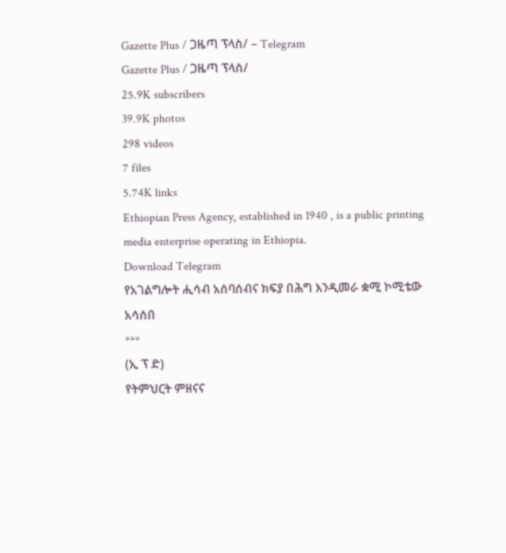Gazette Plus / ጋዜጣ ፕላስ/ – Telegram
Gazette Plus / ጋዜጣ ፕላስ/
25.9K subscribers
39.9K photos
298 videos
7 files
5.74K links
Ethiopian Press Agency, established in 1940 , is a public printing media enterprise operating in Ethiopia.
Download Telegram
የአገልግሎት ሒሳብ አሰባሰብና ክፍያ በሕግ እንዲመራ ቋሚ ኮሚቴው አሳሰበ
***
(ኢ ፕ ድ)
የትምህርት ምዘናና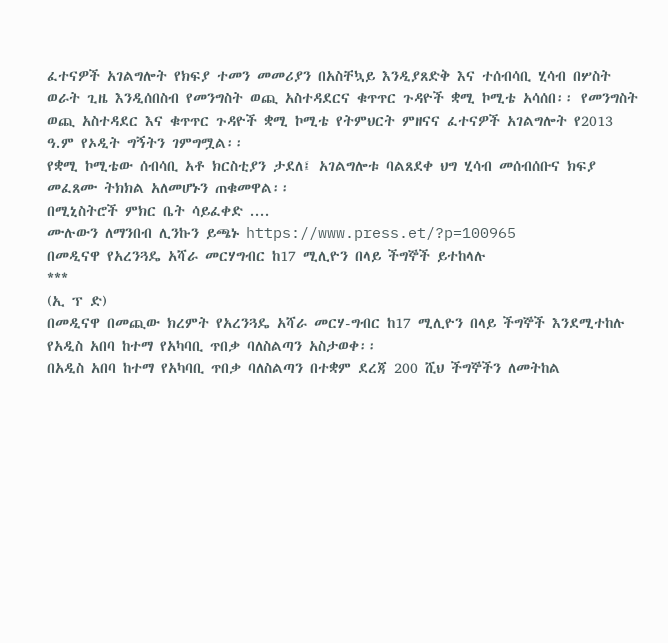ፈተናዎች አገልግሎት የክፍያ ተመን መመሪያን በአስቸኳይ እንዲያጸድቅ እና ተሰብሳቢ ሂሳብ በሦስት ወራት ጊዜ እንዲሰበስብ የመንግስት ወጪ አስተዳደርና ቁጥጥር ጉዳዮች ቋሚ ኮሚቴ አሳሰበ፡፡ የመንግስት ወጪ አስተዳደር እና ቁጥጥር ጉዳዮች ቋሚ ኮሚቴ የትምህርት ምዘናና ፈተናዎች አገልግሎት የ2013 ዓ.ም የኦዲት ግኝትን ገምግሟል፡፡
የቋሚ ኮሚቴው ሰብሳቢ አቶ ክርስቲያን ታደለ፤ አገልግሎቱ ባልጸደቀ ህግ ሂሳብ መሰብሰቡና ክፍያ መፈጸሙ ትክክል አለመሆኑን ጠቁመዋል፡፡
በሚኒስትሮች ምክር ቤት ሳይፈቀድ ....
ሙሉውን ለማንበብ ሊንኩን ይጫኑ https://www.press.et/?p=100965
በመዲናዋ የአረንጓዴ አሻራ መርሃግብር ከ17 ሚሊዮን በላይ ችግኞች ይተከላሉ
***
(ኢ ፕ ድ)
በመዲናዋ በመጪው ክረምት የአረንጓዴ አሻራ መርሃ-ግብር ከ17 ሚሊዮን በላይ ችግኞች እንደሚተከሉ የአዲስ አበባ ከተማ የአካባቢ ጥበቃ ባለስልጣን አስታወቀ፡፡
በአዲስ አበባ ከተማ የአካባቢ ጥበቃ ባለስልጣን በተቋም ደረጃ 200 ሺህ ችግኞችን ለመትከል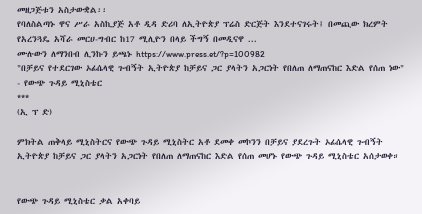መዘጋጅቱን አስታውቋል፡፡
የባለስልጣኑ ዋና ሥራ አስኪያጅ አቶ ዲዳ ድሪባ ለኢትዮጵያ ፕሬስ ድርጅት እንደተናገሩት፤ በመጪው ክረምት የአረንጓዴ አሻራ መርሀ-ግብር ከ17 ሚሊዮን በላይ ችግኝ በመዲናዋ ...
ሙሉውን ለማንበብ ሊንኩን ይጫኑ https://www.press.et/?p=100982
"በቻይና የተደርገው ኦፊሴላዊ ጉብኝት ኢትዮጵያ ከቻይና ጋር ያላትን አጋርነት የበለጠ ለማጠናከር እድል የሰጠ ነው"
- የውጭ ጉዳይ ሚኒስቴር
***
(ኢ ፕ ድ)

ምክትል ጠቅላይ ሚኒስትርና የውጭ ጉዳይ ሚኒስትር አቶ ደመቀ መኮንን በቻይና ያደረጉት ኦፊሴላዊ ጉብኝት ኢትዮጵያ ከቻይና ጋር ያላትን አጋርነት የበለጠ ለማጠናከር እድል የሰጠ መሆኑ የውጭ ጉዳይ ሚኒስቴር አሰታወቀ።


የውጭ ጉዳይ ሚኒስቴር ቃል አቀባይ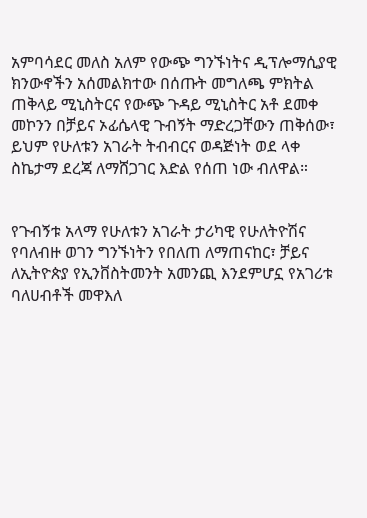አምባሳደር መለስ አለም የውጭ ግንኙነትና ዲፕሎማሲያዊ ክንውኖችን አሰመልክተው በሰጡት መግለጫ ምክትል ጠቅላይ ሚኒስትርና የውጭ ጉዳይ ሚኒስትር አቶ ደመቀ መኮንን በቻይና ኦፊሴላዊ ጉብኝት ማድረጋቸውን ጠቅሰው፣ ይህም የሁለቱን አገራት ትብብርና ወዳጅነት ወደ ላቀ ስኬታማ ደረጃ ለማሸጋገር እድል የሰጠ ነው ብለዋል።


የጉብኝቱ አላማ የሁለቱን አገራት ታሪካዊ የሁለትዮሽና የባለብዙ ወገን ግንኙነትን የበለጠ ለማጠናከር፣ ቻይና ለኢትዮጵያ የኢንቨስትመንት አመንጪ እንደምሆኗ የአገሪቱ ባለሀብቶች መዋእለ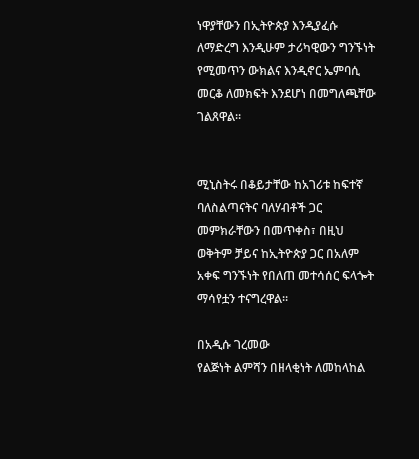ነዋያቸውን በኢትዮጵያ እንዲያፈሱ ለማድረግ እንዲሁም ታሪካዊውን ግንኙነት የሚመጥን ውክልና እንዲኖር ኤምባሲ መርቆ ለመክፍት እንደሆነ በመግለጫቸው ገልጸዋል።


ሚኒስትሩ በቆይታቸው ከአገሪቱ ከፍተኛ ባለስልጣናትና ባለሃብቶች ጋር መምክራቸውን በመጥቀስ፣ በዚህ ወቅትም ቻይና ከኢትዮጵያ ጋር በአለም አቀፍ ግንኙነት የበለጠ መተሳሰር ፍላጐት ማሳየቷን ተናግረዋል።

በአዲሱ ገረመው
የልጅነት ልምሻን በዘላቂነት ለመከላከል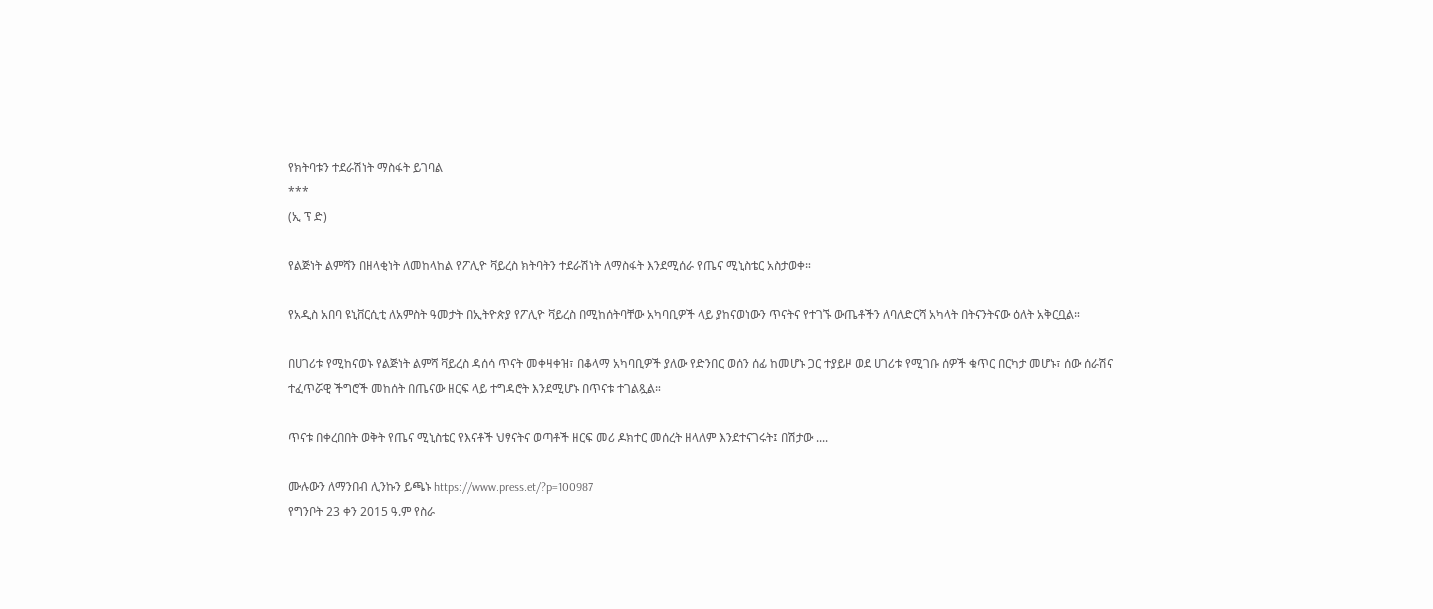የክትባቱን ተደራሽነት ማስፋት ይገባል
***
(ኢ ፕ ድ)

የልጅነት ልምሻን በዘላቂነት ለመከላከል የፖሊዮ ቫይረስ ክትባትን ተደራሽነት ለማስፋት እንደሚሰራ የጤና ሚኒስቴር አስታወቀ።

የአዲስ አበባ ዩኒቨርሲቲ ለአምስት ዓመታት በኢትዮጵያ የፖሊዮ ቫይረስ በሚከሰትባቸው አካባቢዎች ላይ ያከናወነውን ጥናትና የተገኙ ውጤቶችን ለባለድርሻ አካላት በትናንትናው ዕለት አቅርቧል።

በሀገሪቱ የሚከናወኑ የልጅነት ልምሻ ቫይረስ ዳሰሳ ጥናት መቀዛቀዝ፣ በቆላማ አካባቢዎች ያለው የድንበር ወሰን ሰፊ ከመሆኑ ጋር ተያይዞ ወደ ሀገሪቱ የሚገቡ ሰዎች ቁጥር በርካታ መሆኑ፣ ሰው ሰራሽና ተፈጥሯዊ ችግሮች መከሰት በጤናው ዘርፍ ላይ ተግዳሮት እንደሚሆኑ በጥናቱ ተገልጿል።

ጥናቱ በቀረበበት ወቅት የጤና ሚኒስቴር የእናቶች ህፃናትና ወጣቶች ዘርፍ መሪ ዶክተር መሰረት ዘላለም እንደተናገሩት፤ በሽታው ....

ሙሉውን ለማንበብ ሊንኩን ይጫኑ https://www.press.et/?p=100987
የግንቦት 23 ቀን 2015 ዓ.ም የስራ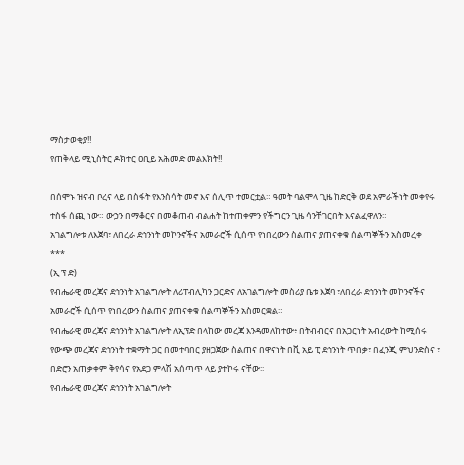ማስታወቂያ‼
የጠቅላይ ሚኒስትር ዶክተር ዐቢይ አሕመድ መልእክት‼

በሰሞኑ ዝናብ ቦረና ላይ በስፋት የእንስሳት መኖ እና ሰሊጥ ተመርቷል። ዓመት ባልሞላ ጊዜ ከድርቅ ወደ አምራችነት መቀየሩ ተስፋ ሰጪ ነው። ውኃን በማቆርና በመቆጠብ ብልሐት ከተጠቀምን የችግርን ጊዜ ሳንቸገርበት እናልፈዋለን።
አገልግሎቱ ለእጀባ፣ ለበረራ ደኅንነት መኮንኖችና አመራሮች ሲሰጥ የነበረውን ስልጠና ያጠናቀቁ ሰልጣኞችን አስመረቀ
***
(ኢ ፕ ድ)
የብሔራዊ መረጃና ደኅንነት አገልግሎት ለሪፐብሊካን ጋርድና ለአገልግሎት መስሪያ ቤቱ እጀባ ፣ለበረራ ደኅንነት መኮንኖችና አመራሮች ሲሰጥ የነበረውን ስልጠና ያጠናቀቁ ሰልጣኞችን አስመርቋል።
የብሔራዊ መረጃና ደኅንነት አገልግሎት ለኢፕድ በላከው መረጃ እንዳመለከተው፥ በትብብርና በአጋርነት አብረውት ከሚሰሩ የውጭ መረጃና ደኅንነት ተቋማት ጋር በመተባበር ያዘጋጀው ስልጠና በዋናነት በቪ አይ ፒ ደኅንነት ጥበቃ፣ በፈንጂ ምህንድስና ፣ በድሮን አጠቃቀም ቅየሳና የአደጋ ምላሽ አሰጣጥ ላይ ያተኮሩ ናቸው፡፡
የብሔራዊ መረጃና ደኅንነት አገልግሎት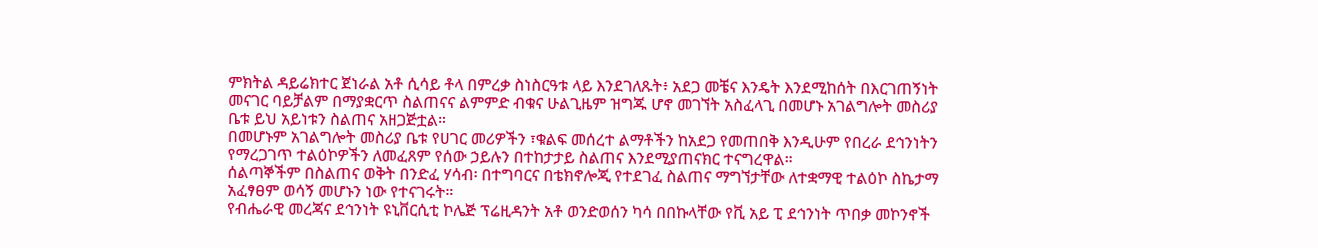ምክትል ዳይሬክተር ጀነራል አቶ ሲሳይ ቶላ በምረቃ ስነስርዓቱ ላይ እንደገለጹት፥ አደጋ መቼና እንዴት እንደሚከሰት በእርገጠኝነት መናገር ባይቻልም በማያቋርጥ ስልጠናና ልምምድ ብቁና ሁልጊዜም ዝግጁ ሆኖ መገኘት አስፈላጊ በመሆኑ አገልግሎት መስሪያ ቤቱ ይህ አይነቱን ስልጠና አዘጋጅቷል።
በመሆኑም አገልግሎት መስሪያ ቤቱ የሀገር መሪዎችን ፣ቁልፍ መሰረተ ልማቶችን ከአደጋ የመጠበቅ እንዲሁም የበረራ ደኅንነትን የማረጋገጥ ተልዕኮዎችን ለመፈጸም የሰው ኃይሉን በተከታታይ ስልጠና እንደሚያጠናክር ተናግረዋል።
ሰልጣኞችም በስልጠና ወቅት በንድፈ ሃሳብ፡ በተግባርና በቴክኖሎጂ የተደገፈ ስልጠና ማግኘታቸው ለተቋማዊ ተልዕኮ ስኬታማ አፈፃፀም ወሳኝ መሆኑን ነው የተናገሩት።
የብሔራዊ መረጃና ደኅንነት ዩኒቨርሲቲ ኮሌጅ ፕሬዚዳንት አቶ ወንድወሰን ካሳ በበኩላቸው የቪ አይ ፒ ደኅንነት ጥበቃ መኮንኖች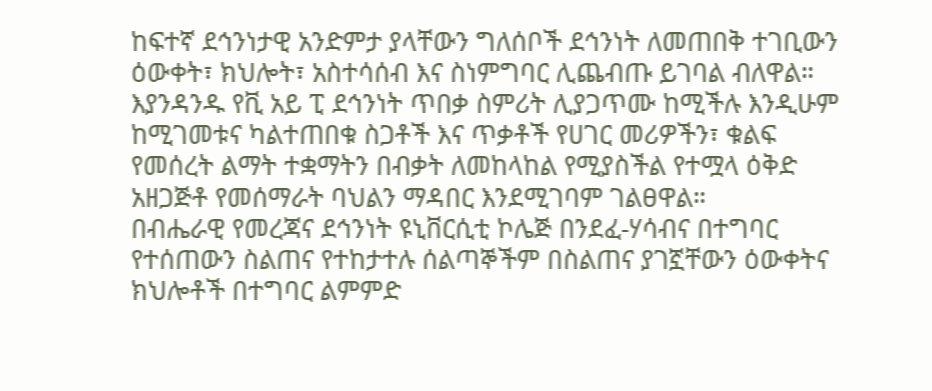ከፍተኛ ደኅንነታዊ አንድምታ ያላቸውን ግለሰቦች ደኅንነት ለመጠበቅ ተገቢውን ዕውቀት፣ ክህሎት፣ አስተሳሰብ እና ስነምግባር ሊጨብጡ ይገባል ብለዋል።
እያንዳንዱ የቪ አይ ፒ ደኅንነት ጥበቃ ስምሪት ሊያጋጥሙ ከሚችሉ እንዲሁም ከሚገመቱና ካልተጠበቁ ስጋቶች እና ጥቃቶች የሀገር መሪዎችን፣ ቁልፍ የመሰረት ልማት ተቋማትን በብቃት ለመከላከል የሚያስችል የተሟላ ዕቅድ አዘጋጅቶ የመሰማራት ባህልን ማዳበር እንደሚገባም ገልፀዋል።
በብሔራዊ የመረጃና ደኅንነት ዩኒቨርሲቲ ኮሌጅ በንደፈ-ሃሳብና በተግባር የተሰጠውን ስልጠና የተከታተሉ ሰልጣኞችም በስልጠና ያገኟቸውን ዕውቀትና ክህሎቶች በተግባር ልምምድ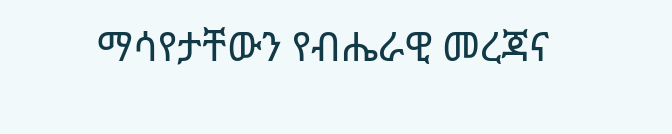ማሳየታቸውን የብሔራዊ መረጃና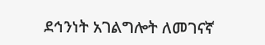ደኅንነት አገልግሎት ለመገናኛ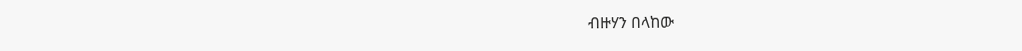ብዙሃን በላከው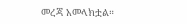መረጃ አመላክቷል።